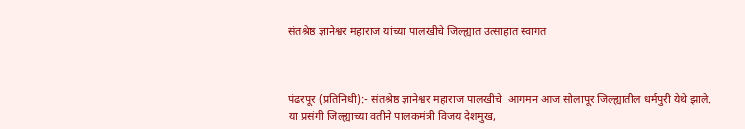संतश्रेष्ठ ज्ञानेश्वर महाराज यांच्या पालखीचे जिल्ह्यात उत्साहात स्वागत



पंढरपूर (प्रतिनिधी):- संतश्रेष्ठ ज्ञानेश्वर महाराज पालखीचे  आगमन आज सोलापूर जिल्ह्यातील धर्मपुरी येथे झाले. या प्रसंगी जिल्ह्याच्या वतीने पालकमंत्री विजय देशमुख,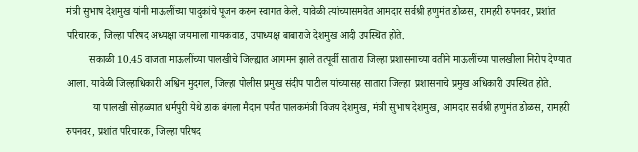मंत्री सुभाष देशमुख यांनी माऊलींच्या पादुकांचे पूजन करुन स्वागत केले. यावेळी त्यांच्यासमवेत आमदार सर्वश्री हणुमंत डोळस, रामहरी रुपनवर, प्रशांत परिचारक, जिल्हा परिषद अध्यक्षा जयमाला गायकवाड, उपाध्यक्ष बाबाराजे देशमुख आदी उपस्थित होते.
         सकाळी 10.45 वाजता माऊलींच्या पालखीचे जिल्ह्यात आगमन झाले तत्पूर्वी सातारा जिल्हा प्रशासनाच्या वतीने माऊलींच्या पालखीला निरोप देण्यात आला. यावेळी जिल्हाधिकारी अश्विन मुदगल, जिल्हा पोलीस प्रमुख संदीप पाटील यांच्यासह सातारा जिल्हा  प्रशासनाचे प्रमुख अधिकारी उपस्थित होते.
          या पालखी सोहळ्यात धर्मपुरी येथे डाक बंगला मैदान पर्यंत पालकमंत्री विजय देशमुख, मंत्री सुभाष देशमुख, आमदार सर्वश्री हणुमंत डोळस, रामहरी रुपनवर, प्रशांत परिचारक, जिल्हा परिषद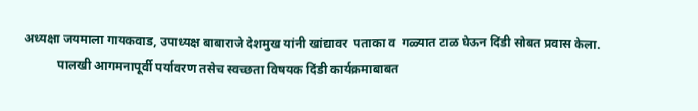अध्यक्षा जयमाला गायकवाड, उपाध्यक्ष बाबाराजे देशमुख यांनी खांद्यावर  पताका व  गळ्यात टाळ घेऊन दिंडी सोबत प्रवास केला.
           पालखी आगमनापूर्वी पर्यावरण तसेच स्वच्छता विषयक दिंडी कार्यक्रमाबाबत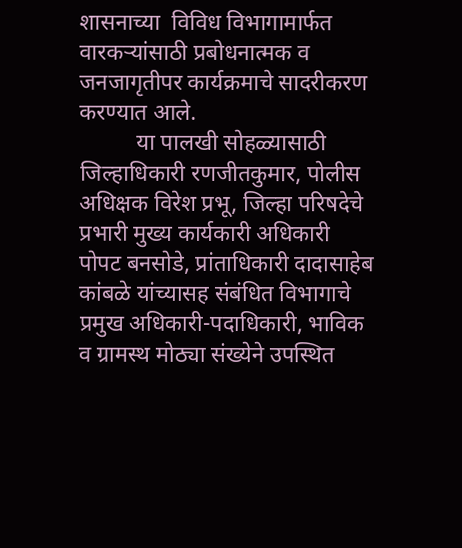शासनाच्या  विविध विभागामार्फत वारकर्‍यांसाठी प्रबोधनात्मक व जनजागृतीपर कार्यक्रमाचे सादरीकरण करण्यात आले.
          या पालखी सोहळ्यासाठी जिल्हाधिकारी रणजीतकुमार, पोलीस अधिक्षक विरेश प्रभू, जिल्हा परिषदेचे प्रभारी मुख्य कार्यकारी अधिकारी पोपट बनसोडे, प्रांताधिकारी दादासाहेब कांबळे यांच्यासह संबंधित विभागाचे प्रमुख अधिकारी-पदाधिकारी, भाविक व ग्रामस्थ मोठ्या संख्येने उपस्थित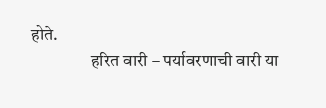होते.
                 हरित वारी – पर्यावरणाची वारी या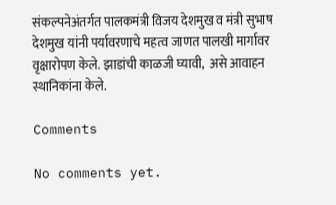संकल्पनेअंतर्गत पालकमंत्री विजय देशमुख व मंत्री सुभाष देशमुख यांनी पर्यावरणाचे महत्व जाणत पालखी मार्गावर वृक्षारोपण केले. झाडांची काळजी घ्यावी,  असे आवाहन स्थानिकांना केले.

Comments

No comments yet.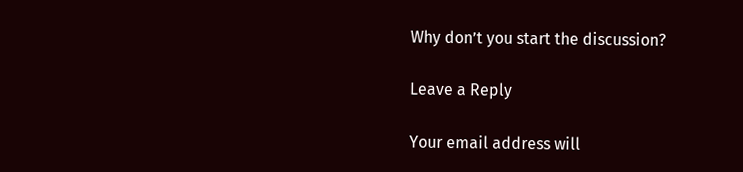Why don’t you start the discussion?

Leave a Reply

Your email address will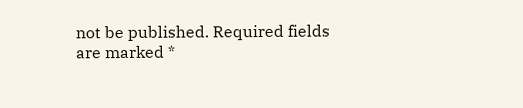not be published. Required fields are marked *